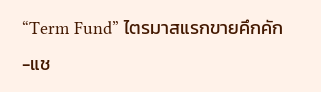“Term Fund” ไตรมาสแรกขายคึกคัก-แช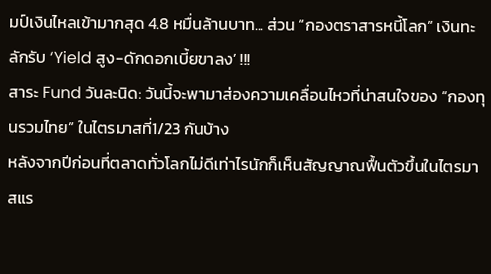มป์เงินไหลเข้ามากสุด 4.8 หมื่นล้านบาท... ส่วน “กองตราสารหนี้โลก” เงินทะลักรับ ‘Yield สูง-ดักดอกเบี้ยขาลง’ !!!
สาระ Fund วันละนิด: วันนี้จะพามาส่องความเคลื่อนไหวที่น่าสนใจของ “กองทุนรวมไทย” ในไตรมาสที่1/23 กันบ้าง
หลังจากปีก่อนที่ตลาดทั่วโลกไม่ดีเท่าไรนักก็เห็นสัญญาณฟื้นตัวขึ้นในไตรมาสแร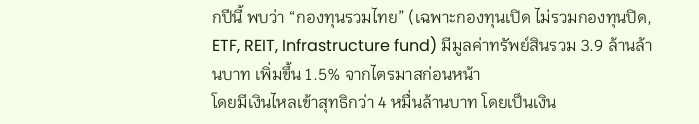กปีนี้ พบว่า “กองทุนรวมไทย” (เฉพาะกองทุนเปิด ไม่รวมกองทุนปิด, ETF, REIT, Infrastructure fund) มีมูลค่าทรัพย์สินรวม 3.9 ล้านล้านบาท เพิ่มขึ้น 1.5% จากไตรมาสก่อนหน้า
โดยมีเงินไหลเข้าสุทธิกว่า 4 หมื่นล้านบาท โดยเป็นเงิน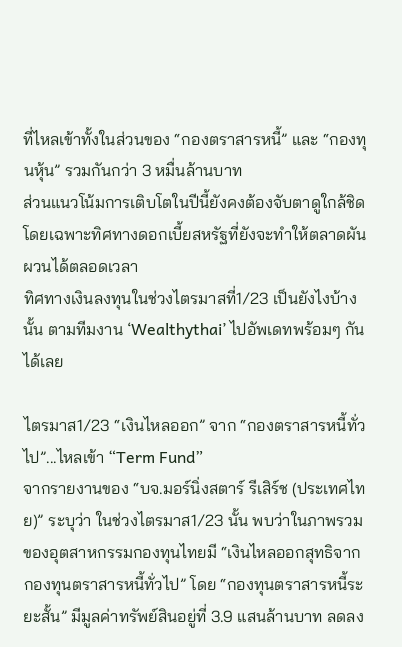ที่ไหลเข้าทั้งในส่วนของ “กองตราสารหนี้” และ “กองทุนหุ้น” รวมกันกว่า 3 หมื่นล้านบาท
ส่วนแนวโน้มการเติบโตในปีนี้ยังคงต้องจับตาดูใกล้ชิด โดยเฉพาะทิศทางดอกเบี้ยสหรัฐที่ยังจะทำให้ตลาดผันผวนได้ตลอดเวลา
ทิศทางเงินลงทุนในช่วงไตรมาสที่1/23 เป็นยังไงบ้างนั้น ตามทีมงาน ‘Wealthythai’ ไปอัพเดทพร้อมๆ กันได้เลย

ไตรมาส1/23 “เงินไหลออก” จาก “กองตราสารหนี้ทั่วไป”...ไหลเข้า “Term Fund”
จากรายงานของ “บจ.มอร์นิ่งสตาร์ รีเสิร์ช (ประเทศไทย)” ระบุว่า ในช่วงไตรมาส1/23 นั้น พบว่าในภาพรวมของอุตสาหกรรมกองทุนไทยมี “เงินไหลออกสุทธิจากกองทุนตราสารหนี้ทั่วไป” โดย “กองทุนตราสารหนี้ระยะสั้น” มีมูลค่าทรัพย์สินอยู่ที่ 3.9 แสนล้านบาท ลดลง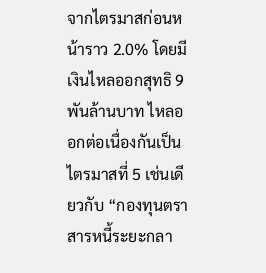จากไตรมาสก่อนหน้าราว 2.0% โดยมีเงินไหลออกสุทธิ 9 พันล้านบาท ไหลออกต่อเนื่องกันเป็นไตรมาสที่ 5 เช่นเดียวกับ “กองทุนตราสารหนี้ระยะกลา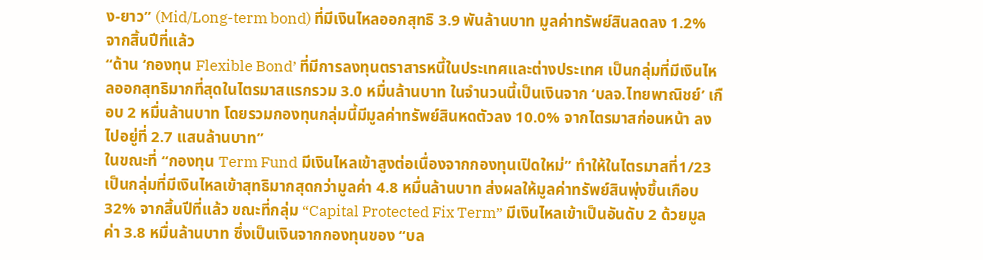ง-ยาว” (Mid/Long-term bond) ที่มีเงินไหลออกสุทธิ 3.9 พันล้านบาท มูลค่าทรัพย์สินลดลง 1.2% จากสิ้นปีที่แล้ว
“ด้าน ‘กองทุน Flexible Bond’ ที่มีการลงทุนตราสารหนี้ในประเทศและต่างประเทศ เป็นกลุ่มที่มีเงินไหลออกสุทธิมากที่สุดในไตรมาสแรกรวม 3.0 หมื่นล้านบาท ในจำนวนนี้เป็นเงินจาก ‘บลจ.ไทยพาณิชย์’ เกือบ 2 หมื่นล้านบาท โดยรวมกองทุนกลุ่มนี้มีมูลค่าทรัพย์สินหดตัวลง 10.0% จากไตรมาสก่อนหน้า ลงไปอยู่ที่ 2.7 แสนล้านบาท”
ในขณะที่ “กองทุน Term Fund มีเงินไหลเข้าสูงต่อเนื่องจากกองทุนเปิดใหม่” ทำให้ในไตรมาสที่1/23 เป็นกลุ่มที่มีเงินไหลเข้าสุทธิมากสุดกว่ามูลค่า 4.8 หมื่นล้านบาท ส่งผลให้มูลค่าทรัพย์สินพุ่งขึ้นเกือบ 32% จากสิ้นปีที่แล้ว ขณะที่กลุ่ม “Capital Protected Fix Term” มีเงินไหลเข้าเป็นอันดับ 2 ด้วยมูลค่า 3.8 หมื่นล้านบาท ซึ่งเป็นเงินจากกองทุนของ “บล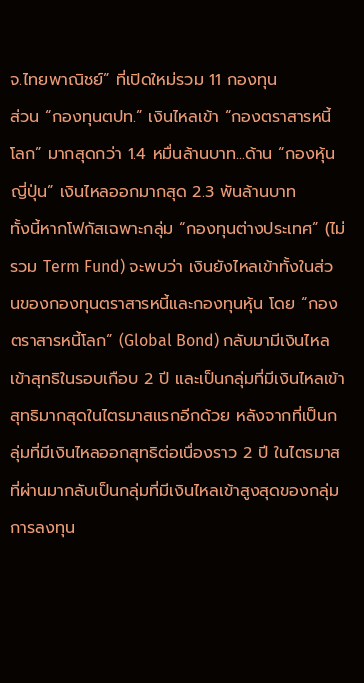จ.ไทยพาณิชย์” ที่เปิดใหม่รวม 11 กองทุน
ส่วน “กองทุนตปท.” เงินไหลเข้า “กองตราสารหนี้โลก” มากสุดกว่า 1.4 หมื่นล้านบาท...ด้าน “กองหุ้นญี่ปุ่น” เงินไหลออกมากสุด 2.3 พันล้านบาท
ทั้งนี้หากโฟกัสเฉพาะกลุ่ม “กองทุนต่างประเทศ” (ไม่รวม Term Fund) จะพบว่า เงินยังไหลเข้าทั้งในส่วนของกองทุนตราสารหนี้และกองทุนหุ้น โดย “กองตราสารหนี้โลก” (Global Bond) กลับมามีเงินไหลเข้าสุทธิในรอบเกือบ 2 ปี และเป็นกลุ่มที่มีเงินไหลเข้าสุทธิมากสุดในไตรมาสแรกอีกด้วย หลังจากที่เป็นกลุ่มที่มีเงินไหลออกสุทธิต่อเนื่องราว 2 ปี ในไตรมาสที่ผ่านมากลับเป็นกลุ่มที่มีเงินไหลเข้าสูงสุดของกลุ่มการลงทุน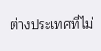ต่างประเทศที่ไม่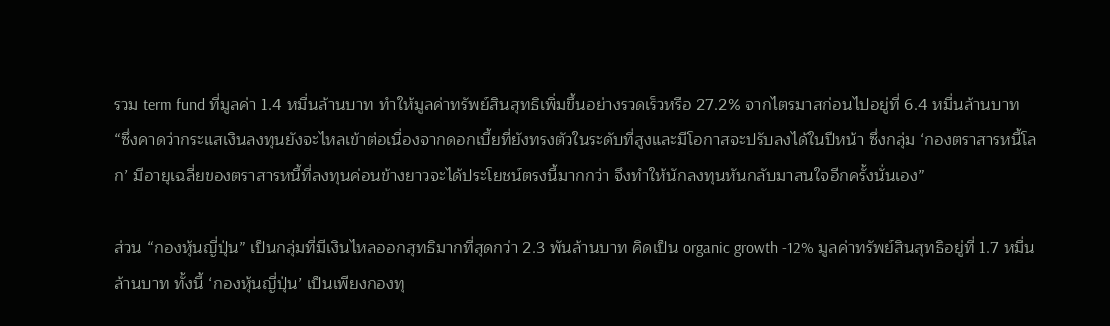รวม term fund ที่มูลค่า 1.4 หมื่นล้านบาท ทำให้มูลค่าทรัพย์สินสุทธิเพิ่มขึ้นอย่างรวดเร็วหรือ 27.2% จากไตรมาสก่อนไปอยู่ที่ 6.4 หมื่นล้านบาท
“ซึ่งคาดว่ากระแสเงินลงทุนยังจะไหลเข้าต่อเนื่องจากดอกเบี้ยที่ยังทรงตัวในระดับที่สูงและมีโอกาสจะปรับลงได้ในปีหน้า ซึ่งกลุ่ม ‘กองตราสารหนี้โลก’ มีอายุเฉลี่ยของตราสารหนี้ที่ลงทุนค่อนข้างยาวจะได้ประโยชน์ตรงนี้มากกว่า จึงทำให้นักลงทุนหันกลับมาสนใจอีกครั้งนั่นเอง”

ส่วน “กองหุ้นญี่ปุ่น” เป็นกลุ่มที่มีเงินไหลออกสุทธิมากที่สุดกว่า 2.3 พันล้านบาท คิดเป็น organic growth -12% มูลค่าทรัพย์สินสุทธิอยู่ที่ 1.7 หมื่นล้านบาท ทั้งนี้ ‘กองหุ้นญี่ปุ่น’ เป็นเพียงกองทุ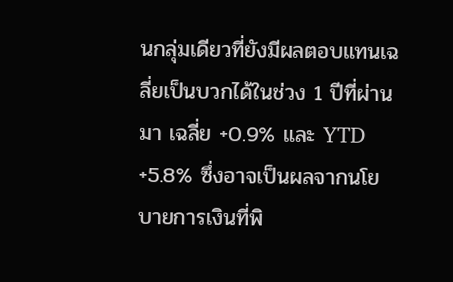นกลุ่มเดียวที่ยังมีผลตอบแทนเฉลี่ยเป็นบวกได้ในช่วง 1 ปีที่ผ่านมา เฉลี่ย +0.9% และ YTD +5.8% ซึ่งอาจเป็นผลจากนโยบายการเงินที่พิ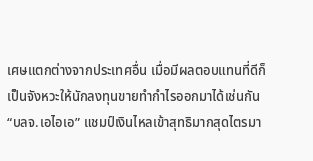เศษแตกต่างจากประเทศอื่น เมื่อมีผลตอบแทนที่ดีก็เป็นจังหวะให้นักลงทุนขายทำกำไรออกมาได้เช่นกัน
“บลจ.เอไอเอ” แชมป์เงินไหลเข้าสุทธิมากสุดไตรมา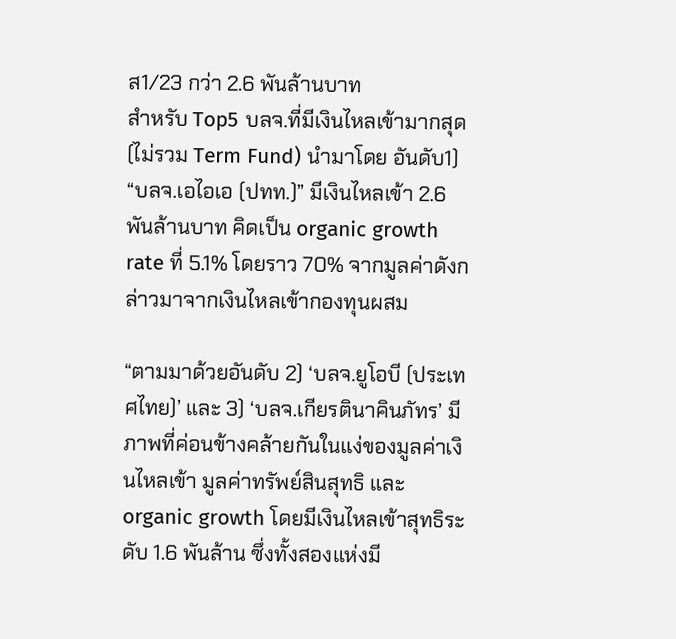ส1/23 กว่า 2.6 พันล้านบาท
สำหรับ Top5 บลจ.ที่มีเงินไหลเข้ามากสุด (ไม่รวม Term Fund) นำมาโดย อันดับ1) “บลจ.เอไอเอ (ปทท.)” มีเงินไหลเข้า 2.6 พันล้านบาท คิดเป็น organic growth rate ที่ 5.1% โดยราว 70% จากมูลค่าดังกล่าวมาจากเงินไหลเข้ากองทุนผสม

“ตามมาด้วยอันดับ 2) ‘บลจ.ยูโอบี (ประเทศไทย)’ และ 3) ‘บลจ.เกียรตินาคินภัทร’ มีภาพที่ค่อนข้างคล้ายกันในแง่ของมูลค่าเงินไหลเข้า มูลค่าทรัพย์สินสุทธิ และ organic growth โดยมีเงินไหลเข้าสุทธิระดับ 1.6 พันล้าน ซึ่งทั้งสองแห่งมี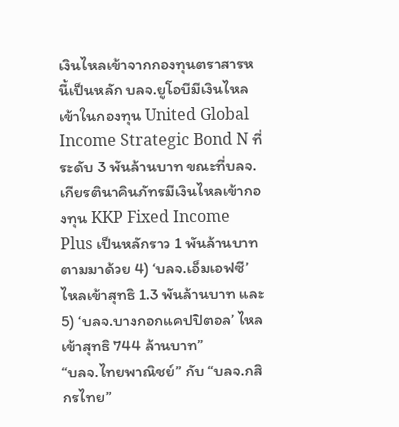เงินไหลเข้าจากกองทุนตราสารหนี้เป็นหลัก บลจ.ยูโอบีมีเงินไหลเข้าในกองทุน United Global Income Strategic Bond N ที่ระดับ 3 พันล้านบาท ขณะที่บลจ.เกียรตินาคินภัทรมีเงินไหลเข้ากองทุน KKP Fixed Income Plus เป็นหลักราว 1 พันล้านบาท ตามมาด้วย 4) ‘บลจ.เอ็มเอฟซี’ ไหลเข้าสุทธิ 1.3 พันล้านบาท และ 5) ‘บลจ.บางกอกแคปปิตอล’ ไหลเข้าสุทธิ 744 ล้านบาท”
“บลจ.ไทยพาณิชย์” กับ “บลจ.กสิกรไทย”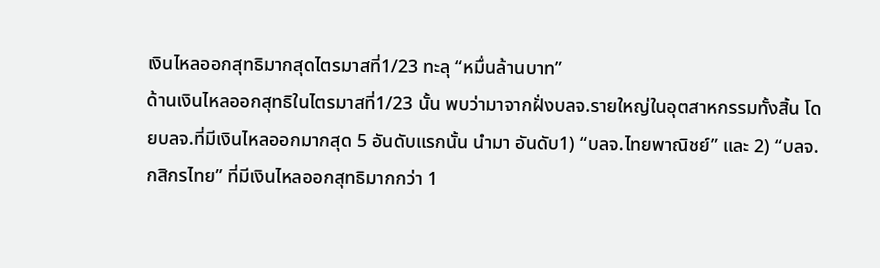เงินไหลออกสุทธิมากสุดไตรมาสที่1/23 ทะลุ “หมื่นล้านบาท”
ด้านเงินไหลออกสุทธิในไตรมาสที่1/23 นั้น พบว่ามาจากฝั่งบลจ.รายใหญ่ในอุตสาหกรรมทั้งสิ้น โดยบลจ.ที่มีเงินไหลออกมากสุด 5 อันดับแรกนั้น นำมา อันดับ1) “บลจ.ไทยพาณิชย์” และ 2) “บลจ.กสิกรไทย” ที่มีเงินไหลออกสุทธิมากกว่า 1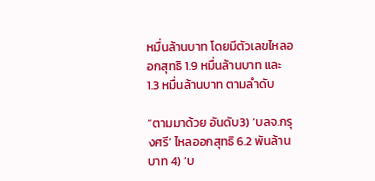หมื่นล้านบาท โดยมีตัวเลขไหลออกสุทธิ 1.9 หมื่นล้านบาท และ 1.3 หมื่นล้านบาท ตามลำดับ

“ตามมาด้วย อันดับ3) ‘บลจ.กรุงศรี’ ไหลออกสุทธิ 6.2 พันล้านบาท 4) ‘บ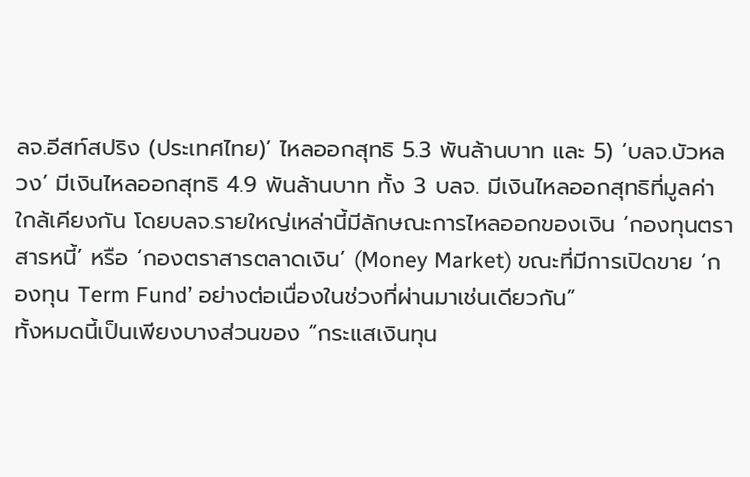ลจ.อีสท์สปริง (ประเทศไทย)’ ไหลออกสุทธิ 5.3 พันล้านบาท และ 5) ‘บลจ.บัวหลวง’ มีเงินไหลออกสุทธิ 4.9 พันล้านบาท ทั้ง 3 บลจ. มีเงินไหลออกสุทธิที่มูลค่าใกล้เคียงกัน โดยบลจ.รายใหญ่เหล่านี้มีลักษณะการไหลออกของเงิน ‘กองทุนตราสารหนี้’ หรือ ‘กองตราสารตลาดเงิน’ (Money Market) ขณะที่มีการเปิดขาย ‘กองทุน Term Fund’ อย่างต่อเนื่องในช่วงที่ผ่านมาเช่นเดียวกัน”
ทั้งหมดนี้เป็นเพียงบางส่วนของ “กระแสเงินทุน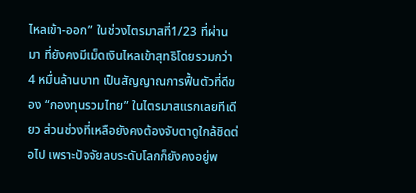ไหลเข้า-ออก” ในช่วงไตรมาสที่1/23 ที่ผ่านมา ที่ยังคงมีเม็ดเงินไหลเข้าสุทธิโดยรวมกว่า 4 หมื่นล้านบาท เป็นสัญญาณการฟื้นตัวที่ดีของ “กองทุนรวมไทย” ในไตรมาสแรกเลยทีเดียว ส่วนช่วงที่เหลือยังคงต้องจับตาดูใกล้ชิดต่อไป เพราะปัจจัยลบระดับโลกก็ยังคงอยู่พ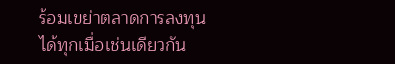ร้อมเขย่าตลาดการลงทุนได้ทุกเมื่อเช่นเดียวกัน